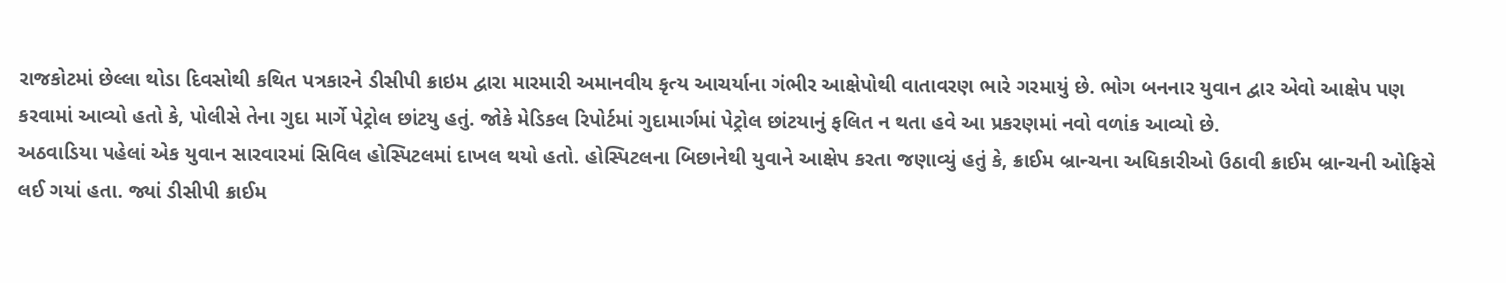રાજકોટમાં છેલ્લા થોડા દિવસોથી કથિત પત્રકારને ડીસીપી ક્રાઇમ દ્વારા મારમારી અમાનવીય કૃત્ય આચર્યાના ગંભીર આક્ષેપોથી વાતાવરણ ભારે ગરમાયું છે. ભોગ બનનાર યુવાન દ્વાર એવો આક્ષેપ પણ કરવામાં આવ્યો હતો કે, પોલીસે તેના ગુદા માર્ગે પેટ્રોલ છાંટયુ હતું. જોકે મેડિકલ રિપોર્ટમાં ગુદામાર્ગમાં પેટ્રોલ છાંટયાનું ફલિત ન થતા હવે આ પ્રકરણમાં નવો વળાંક આવ્યો છે.
અઠવાડિયા પહેલાં એક યુવાન સારવારમાં સિવિલ હોસ્પિટલમાં દાખલ થયો હતો. હોસ્પિટલના બિછાનેથી યુવાને આક્ષેપ કરતા જણાવ્યું હતું કે, ક્રાઈમ બ્રાન્ચના અધિકારીઓ ઉઠાવી ક્રાઈમ બ્રાન્ચની ઓફિસે લઈ ગયાં હતા. જ્યાં ડીસીપી ક્રાઈમ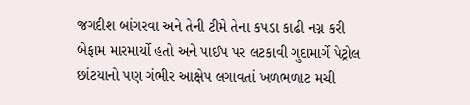જગદીશ બાંગરવા અને તેની ટીમે તેના કપડા કાઢી નગ્ન કરી બેફામ મારમાર્યો હતો અને પાઈપ પર લટકાવી ગુદામાર્ગે પેટ્રોલ છાંટયાનો પણ ગંભીર આક્ષેપ લગાવતાં ખળભળાટ મચી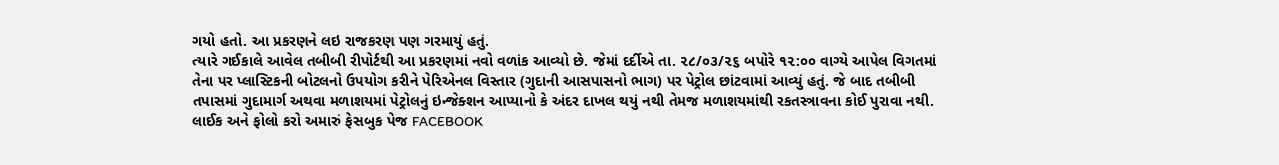ગયો હતો. આ પ્રકરણને લઇ રાજકરણ પણ ગરમાયું હતું.
ત્યારે ગઈકાલે આવેલ તબીબી રીપોર્ટથી આ પ્રકરણમાં નવો વળાંક આવ્યો છે. જેમાં દર્દીએ તા. ૨૮/૦૩/૨૬ બપોરે ૧૨:૦૦ વાગ્યે આપેલ વિગતમાં તેના પર પ્લાસ્ટિકની બોટલનો ઉપયોગ કરીને પેરિએનલ વિસ્તાર (ગુદાની આસપાસનો ભાગ) પર પેટ્રોલ છાંટવામાં આવ્યું હતું. જે બાદ તબીબી તપાસમાં ગુદામાર્ગ અથવા મળાશયમાં પેટ્રોલનું ઇન્જેક્શન આપ્યાનો કે અંદર દાખલ થયું નથી તેમજ મળાશયમાંથી રકતસ્ત્રાવના કોઈ પુરાવા નથી.
લાઈક અને ફોલો કરો અમારું ફેસબુક પેજ FACEBOOK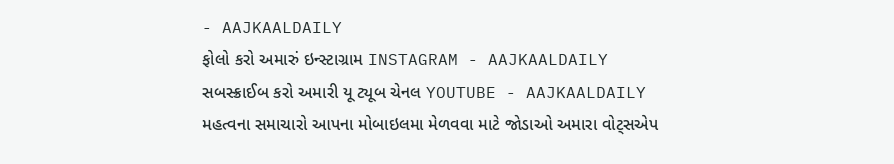- AAJKAALDAILY
ફોલો કરો અમારું ઇન્સ્ટાગ્રામ INSTAGRAM - AAJKAALDAILY
સબસ્ક્રાઈબ કરો અમારી યૂ ટ્યૂબ ચેનલ YOUTUBE - AAJKAALDAILY
મહત્વના સમાચારો આપના મોબાઇલમા મેળવવા માટે જોડાઓ અમારા વોટ્સએપ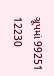ગ્રૂપમાં 99251 12230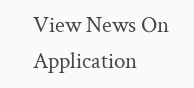View News On Application